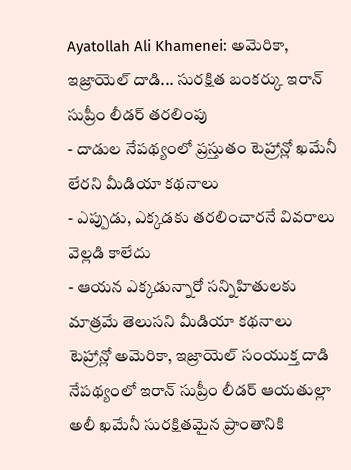Ayatollah Ali Khamenei: అమెరికా, ఇజ్రాయెల్ దాడి... సురక్షిత బంకర్కు ఇరాన్ సుప్రీం లీడర్ తరలింపు
- దాడుల నేపథ్యంలో ప్రస్తుతం టెహ్రాన్లో ఖమేనీ లేరని మీడియా కథనాలు
- ఎప్పుడు, ఎక్కడకు తరలించారనే వివరాలు వెల్లడి కాలేదు
- ఆయన ఎక్కడున్నారో సన్నిహితులకు మాత్రమే తెలుసని మీడియా కథనాలు
టెహ్రాన్లో అమెరికా, ఇజ్రాయెల్ సంయుక్త దాడి నేపథ్యంలో ఇరాన్ సుప్రీం లీడర్ ఆయతుల్లా అలీ ఖమేనీ సురక్షితమైన ప్రాంతానికి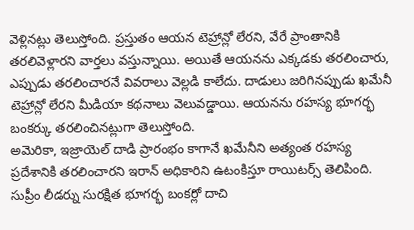వెళ్లినట్లు తెలుస్తోంది. ప్రస్తుతం ఆయన టెహ్రాన్లో లేరని, వేరే ప్రాంతానికి తరలివెళ్లారని వార్తలు వస్తున్నాయి. అయితే ఆయనను ఎక్కడకు తరలించారు, ఎప్పుడు తరలించారనే వివరాలు వెల్లడి కాలేదు. దాడులు జరిగినప్పుడు ఖమేనీ టెహ్రాన్లో లేరని మీడియా కథనాలు వెలువడ్డాయి. ఆయనను రహస్య భూగర్భ బంకర్కు తరలించినట్లుగా తెలుస్తోంది.
అమెరికా, ఇజ్రాయెల్ దాడి ప్రారంభం కాగానే ఖమేనీని అత్యంత రహస్య ప్రదేశానికి తరలించారని ఇరాన్ అధికారిని ఉటంకిస్తూ రాయిటర్స్ తెలిపింది. సుప్రీం లీడర్ను సురక్షిత భూగర్భ బంకర్లో దాచి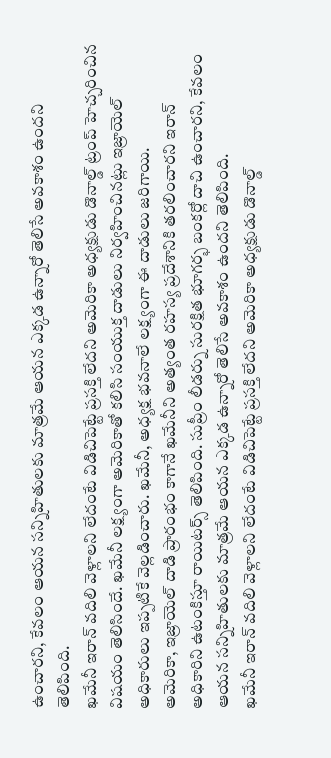ఉంచారని, కేవలం ఆయన సన్నిహితులకు మాత్రమే ఆయన ఎక్కడ ఉన్నారో తెలిసే అవకాశం ఉందని తెలిపింది.
ఖమేనీ ఇరాన్ వదిలి వెళ్లాలని లేదంటే విడిచిపెట్టే ప్రసక్తి లేదని అమెరికా అధ్యక్షుడు డొనాల్డ్ ట్రంప్ హెచ్చరించిన విషయం తెలిసిందే. ఖమేనీ లక్ష్యంగా అమెరికాతో కలిసి సంయుక్త దాడులు నిర్వహించినట్లు ఇజ్రాయెల్ అధికారులు ఇప్పటికే వెల్లడించారు. ఖమేనీ, అధ్యక్ష భవనాలే లక్ష్యంగా ఈ దాడులు జరిగాయి.
అమెరికా, ఇజ్రాయెల్ దాడి ప్రారంభం కాగానే ఖమేనీని అత్యంత రహస్య ప్రదేశానికి తరలించారని ఇరాన్ అధికారిని ఉటంకిస్తూ రాయిటర్స్ తెలిపింది. సుప్రీం లీడర్ను సురక్షిత భూగర్భ బంకర్లో దాచి ఉంచారని, కేవలం ఆయన సన్నిహితులకు మాత్రమే ఆయన ఎక్కడ ఉన్నారో తెలిసే అవకాశం ఉందని తెలిపింది.
ఖమేనీ ఇరాన్ వదిలి వెళ్లాలని లేదంటే విడిచిపెట్టే ప్రసక్తి లేదని అమెరికా అధ్యక్షుడు డొనాల్డ్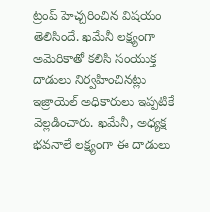ట్రంప్ హెచ్చరించిన విషయం తెలిసిందే. ఖమేనీ లక్ష్యంగా అమెరికాతో కలిసి సంయుక్త దాడులు నిర్వహించినట్లు ఇజ్రాయెల్ అధికారులు ఇప్పటికే వెల్లడించారు. ఖమేనీ, అధ్యక్ష భవనాలే లక్ష్యంగా ఈ దాడులు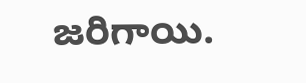జరిగాయి.